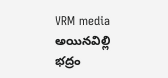VRM media అయినవిల్లి భద్రం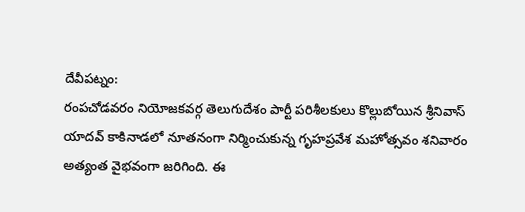దేవీపట్నం:
రంపచోడవరం నియోజకవర్గ తెలుగుదేశం పార్టీ పరిశీలకులు కొల్లుబోయిన శ్రీనివాస్ యాదవ్ కాకినాడలో నూతనంగా నిర్మించుకున్న గృహప్రవేశ మహోత్సవం శనివారం అత్యంత వైభవంగా జరిగింది. ఈ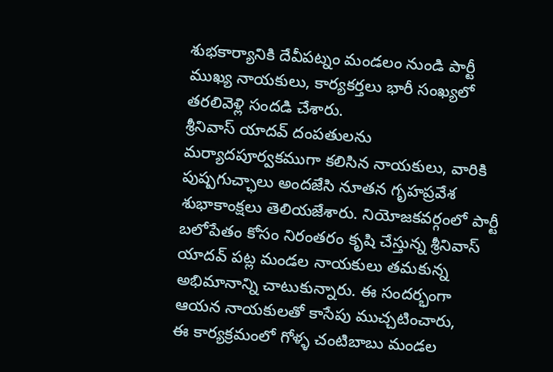శుభకార్యానికి దేవీపట్నం మండలం నుండి పార్టీ ముఖ్య నాయకులు, కార్యకర్తలు భారీ సంఖ్యలో తరలివెళ్లి సందడి చేశారు.
శ్రీనివాస్ యాదవ్ దంపతులను మర్యాదపూర్వకముగా కలిసిన నాయకులు, వారికి పుష్పగుచ్ఛాలు అందజేసి నూతన గృహప్రవేశ శుభాకాంక్షలు తెలియజేశారు. నియోజకవర్గంలో పార్టీ బలోపేతం కోసం నిరంతరం కృషి చేస్తున్న శ్రీనివాస్ యాదవ్ పట్ల మండల నాయకులు తమకున్న అభిమానాన్ని చాటుకున్నారు. ఈ సందర్భంగా ఆయన నాయకులతో కాసేపు ముచ్చటించారు,
ఈ కార్యక్రమంలో గోళ్ళ చంటిబాబు మండల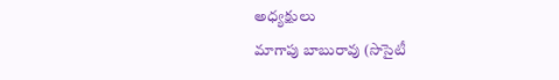అధ్యక్షులు
మాగాపు బాబురావు (సొసైటీ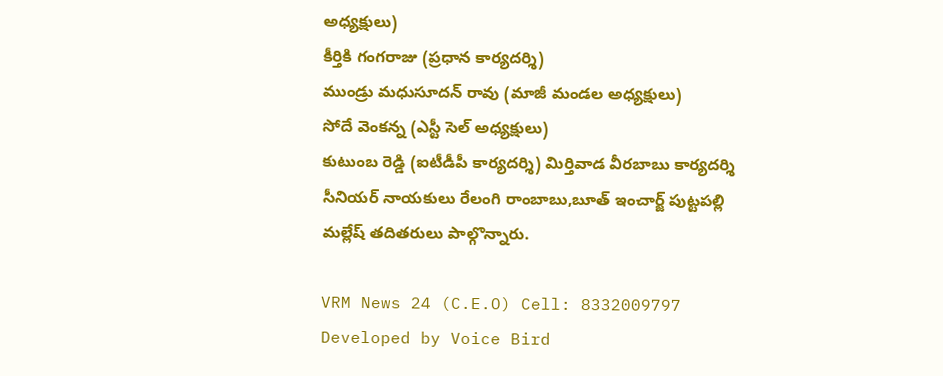అధ్యక్షులు)
కీర్తికి గంగరాజు (ప్రధాన కార్యదర్శి)
ముండ్రు మధుసూదన్ రావు (మాజీ మండల అధ్యక్షులు)
సోదే వెంకన్న (ఎస్టీ సెల్ అధ్యక్షులు)
కుటుంబ రెడ్డి (ఐటీడీపీ కార్యదర్శి) మిర్తివాడ వీరబాబు కార్యదర్శి
సీనియర్ నాయకులు రేలంగి రాంబాబు,బూత్ ఇంచార్జ్ పుట్టపల్లి మల్లేష్ తదితరులు పాల్గొన్నారు.

VRM News 24 (C.E.O) Cell: 8332009797
Developed by Voice Bird